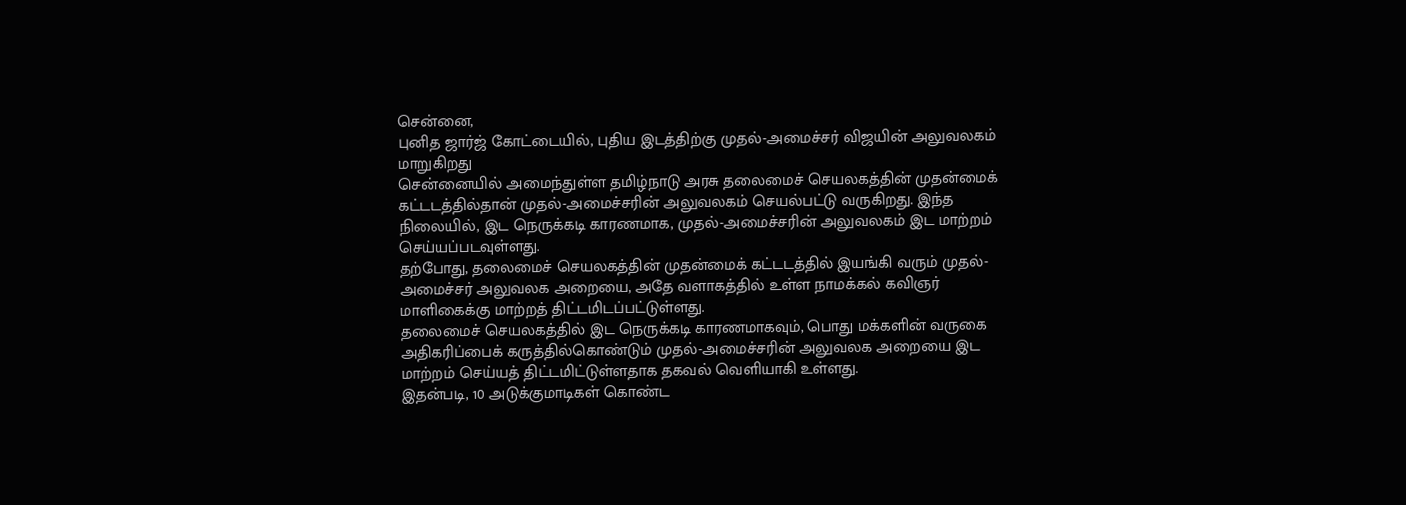சென்னை,
புனித ஜார்ஜ் கோட்டையில், புதிய இடத்திற்கு முதல்-அமைச்சர் விஜயின் அலுவலகம் மாறுகிறது
சென்னையில் அமைந்துள்ள தமிழ்நாடு அரசு தலைமைச் செயலகத்தின் முதன்மைக் கட்டடத்தில்தான் முதல்-அமைச்சரின் அலுவலகம் செயல்பட்டு வருகிறது. இந்த நிலையில், இட நெருக்கடி காரணமாக, முதல்-அமைச்சரின் அலுவலகம் இட மாற்றம் செய்யப்படவுள்ளது.
தற்போது, தலைமைச் செயலகத்தின் முதன்மைக் கட்டடத்தில் இயங்கி வரும் முதல்-அமைச்சர் அலுவலக அறையை, அதே வளாகத்தில் உள்ள நாமக்கல் கவிஞர் மாளிகைக்கு மாற்றத் திட்டமிடப்பட்டுள்ளது.
தலைமைச் செயலகத்தில் இட நெருக்கடி காரணமாகவும், பொது மக்களின் வருகை அதிகரிப்பைக் கருத்தில்கொண்டும் முதல்-அமைச்சரின் அலுவலக அறையை இட மாற்றம் செய்யத் திட்டமிட்டுள்ளதாக தகவல் வெளியாகி உள்ளது.
இதன்படி, 10 அடுக்குமாடிகள் கொண்ட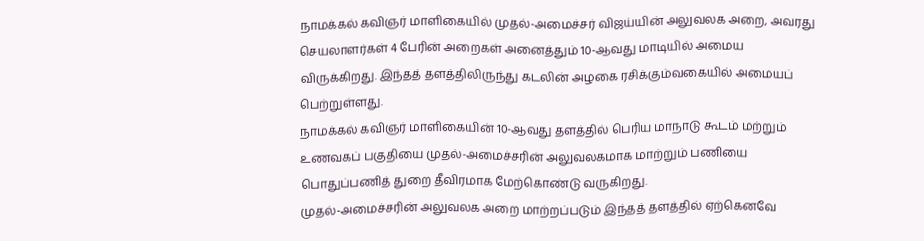நாமக்கல் கவிஞர் மாளிகையில் முதல்-அமைச்சர் விஜய்யின் அலுவலக அறை, அவரது செயலாளர்கள் 4 பேரின் அறைகள் அனைத்தும் 10-ஆவது மாடியில் அமைய விருக்கிறது. இந்தத் தளத்திலிருந்து கடலின் அழகை ரசிக்கும்வகையில் அமையப் பெற்றுள்ளது.
நாமக்கல் கவிஞர் மாளிகையின் 10-ஆவது தளத்தில் பெரிய மாநாடு கூடம் மற்றும் உணவகப் பகுதியை முதல்-அமைச்சரின் அலுவலகமாக மாற்றும் பணியை பொதுப்பணித் துறை தீவிரமாக மேற்கொண்டு வருகிறது.
முதல்-அமைச்சரின் அலுவலக அறை மாற்றப்படும் இந்தத் தளத்தில் ஏற்கெனவே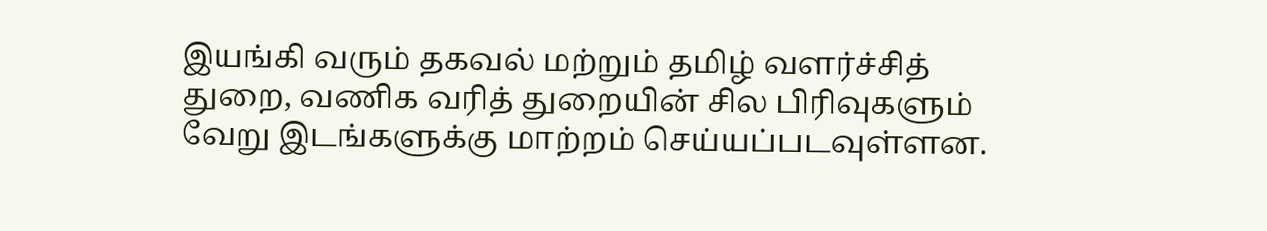இயங்கி வரும் தகவல் மற்றும் தமிழ் வளர்ச்சித் துறை, வணிக வரித் துறையின் சில பிரிவுகளும் வேறு இடங்களுக்கு மாற்றம் செய்யப்படவுள்ளன.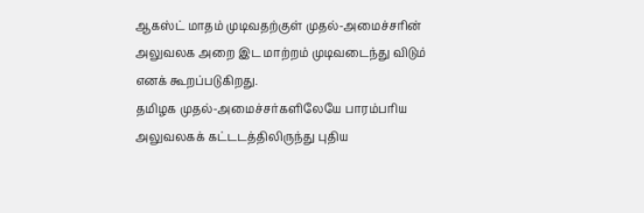ஆகஸ்ட் மாதம் முடிவதற்குள் முதல்-அமைச்சரின் அலுவலக அறை இட மாற்றம் முடிவடைந்து விடும் எனக் கூறப்படுகிறது.
தமிழக முதல்-அமைச்சர்களிலேயே பாரம்பரிய அலுவலகக் கட்டடத்திலிருந்து புதிய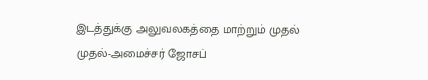இடத்துக்கு அலுவலகத்தை மாற்றும் முதல் முதல்-அமைச்சர் ஜோசப்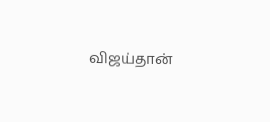விஜய்தான்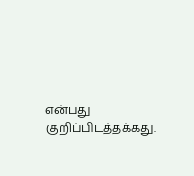என்பது குறிப்பிடத்தக்கது.